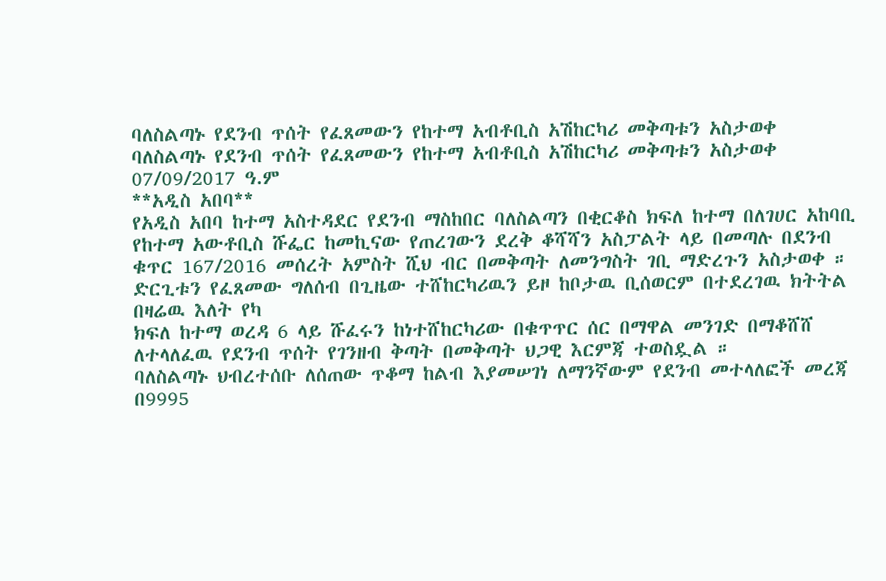ባለስልጣኑ የደንብ ጥሰት የፈጸመውን የከተማ አብቶቢስ አሽከርካሪ መቅጣቱን አስታወቀ
ባለስልጣኑ የደንብ ጥሰት የፈጸመውን የከተማ አብቶቢስ አሽከርካሪ መቅጣቱን አስታወቀ
07/09/2017 ዓ.ም
**አዲስ አበባ**
የአዲስ አበባ ከተማ አስተዳደር የደንብ ማስከበር ባለስልጣን በቂርቆስ ክፍለ ከተማ በለገሀር አከባቢ የከተማ አውቶቢስ ሹፌር ከመኪናው የጠረገውን ደረቅ ቆሻሻን አስፓልት ላይ በመጣሉ በደንብ ቁጥር 167/2016 መሰረት አምስት ሺህ ብር በመቅጣት ለመንግስት ገቢ ማድረጉን አስታወቀ ።
ድርጊቱን የፈጸመው ግለሰብ በጊዜው ተሸከርካሪዉን ይዞ ከቦታዉ ቢሰወርም በተደረገዉ ክትትል በዛሬዉ እለት የካ
ክፍለ ከተማ ወረዳ 6 ላይ ሹፈሩን ከነተሸከርካሪው በቁጥጥር ሰር በማዋል መንገድ በማቆሸሸ ለተላለፈዉ የደንብ ጥሰት የገንዘብ ቅጣት በመቅጣት ህጋዊ እርምጃ ተወስዷል ።
ባለስልጣኑ ህብረተሰቡ ለሰጠው ጥቆማ ከልብ እያመሠገነ ለማንኛውም የደንብ መተላለፎች መረጃ በ9995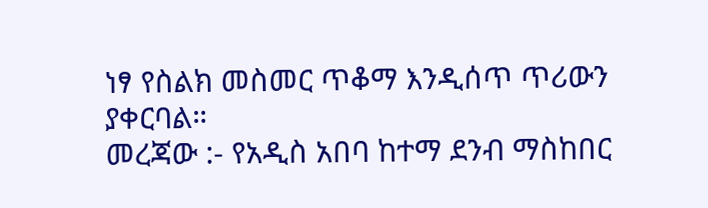ነፃ የስልክ መስመር ጥቆማ እንዲሰጥ ጥሪውን ያቀርባል።
መረጃው :- የአዲስ አበባ ከተማ ደንብ ማስከበር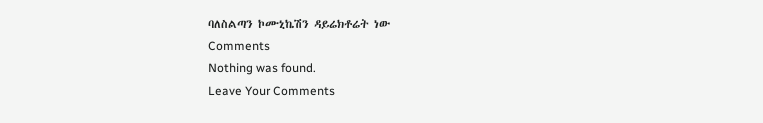ባለስልጣን ኮሙኒኬሽን ዳይሬክቶሬት ነው
Comments
Nothing was found.
Leave Your Comments